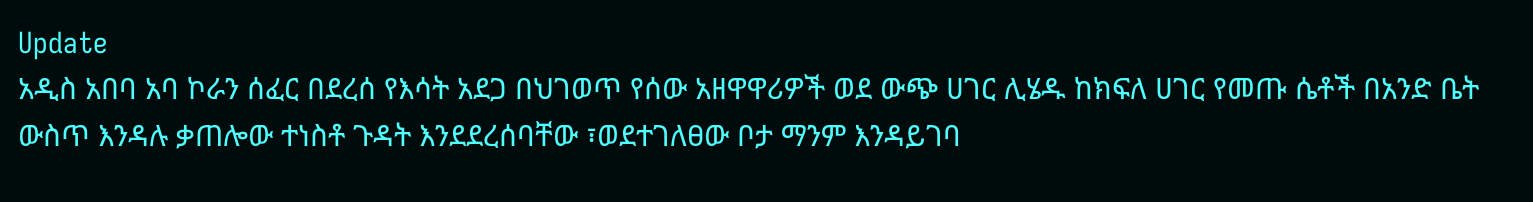Update
አዲስ አበባ አባ ኮራን ሰፈር በደረሰ የእሳት አደጋ በህገወጥ የሰው አዘዋዋሪዎች ወደ ውጭ ሀገር ሊሄዱ ከክፍለ ሀገር የመጡ ሴቶች በአንድ ቤት ውስጥ እንዳሉ ቃጠሎው ተነስቶ ጉዳት እንደደረሰባቸው ፣ወደተገለፀው ቦታ ማንም እንዳይገባ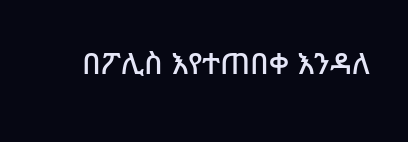በፖሊስ እየተጠበቀ እንዳለ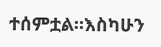ተሰምቷል።እስካሁን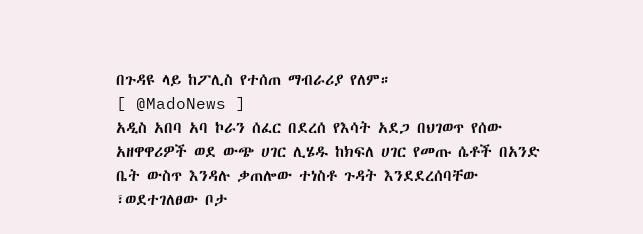በጉዳዩ ላይ ከፖሊስ የተሰጠ ማብራሪያ የለም።
[ @MadoNews ]
አዲስ አበባ አባ ኮራን ሰፈር በደረሰ የእሳት አደጋ በህገወጥ የሰው አዘዋዋሪዎች ወደ ውጭ ሀገር ሊሄዱ ከክፍለ ሀገር የመጡ ሴቶች በአንድ ቤት ውስጥ እንዳሉ ቃጠሎው ተነስቶ ጉዳት እንደደረሰባቸው ፣ወደተገለፀው ቦታ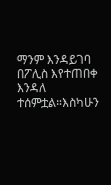ማንም እንዳይገባ በፖሊስ እየተጠበቀ እንዳለ ተሰምቷል።እስካሁን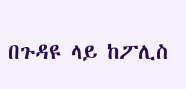በጉዳዩ ላይ ከፖሊስ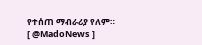የተሰጠ ማብራሪያ የለም።
[ @MadoNews ]